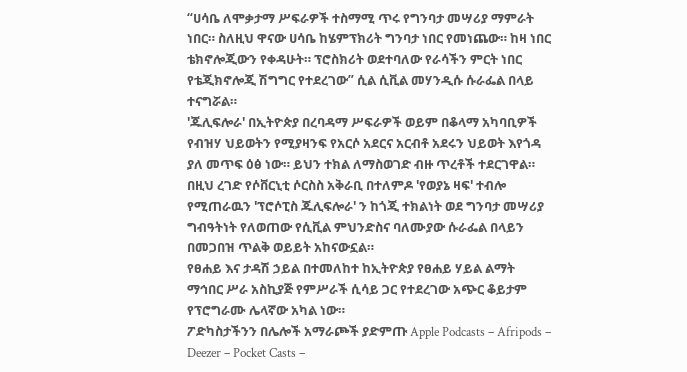“ሀሳቤ ለሞቃታማ ሥፍራዎች ተስማሚ ጥሩ የግንባታ መሣሪያ ማምራት ነበር። ስለዚህ ዋናው ሀሳቤ ከሄምፕክሪት ግንባታ ነበር የመነጨው። ከዛ ነበር ቴክኖሎጂውን የቀዳሁት። ፕሮስክሪት ወደተባለው የራሳችን ምርት ነበር የቴጂክኖሎጂ ሽግግር የተደረገው” ሲል ሲቪል መሃንዲሱ ሱራፌል በላይ ተናግሯል።
'ጁሊፍሎራ' በኢትዮጵያ በረባዳማ ሥፍራዎች ወይም በቆላማ አካባቢዎች የብዝሃ ህይወትን የሚያዛንፍ የአርሶ አደርና አርብቶ አደሩን ህይወት እየጎዳ ያለ መጥፍ ዕፅ ነው። ይህን ተክል ለማስወገድ ብዙ ጥረቶች ተደርገዋል። በዚህ ረገድ የሶቨርኒቲ ሶርስስ አቅራቢ በተለምዶ 'የወያኔ ዛፍ' ተብሎ የሚጠራዉን 'ፕሮሶፒስ ጁሊፍሎራ' ን ከጎጂ ተክልነት ወደ ግንባታ መሣሪያ ግብዓትነት የለወጠው የሲቪል ምህንድስና ባለሙያው ሱራፌል በላይን በመጋበዝ ጥልቅ ወይይት አከናውኗል።
የፀሐይ እና ታዳሽ ኃይል በተመለከተ ከኢትዮጵያ የፀሐይ ሃይል ልማት ማኅበር ሥራ አስኪያጅ የምሥራች ሲሳይ ጋር የተደረገው አጭር ቆይታም የፕሮግራሙ ሌላኛው አካል ነው።
ፖድካስታችንን በሌሎች አማራጮች ያድምጡ Apple Podcasts – Afripods – Deezer – Pocket Casts –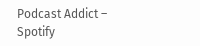Podcast Addict – Spotify